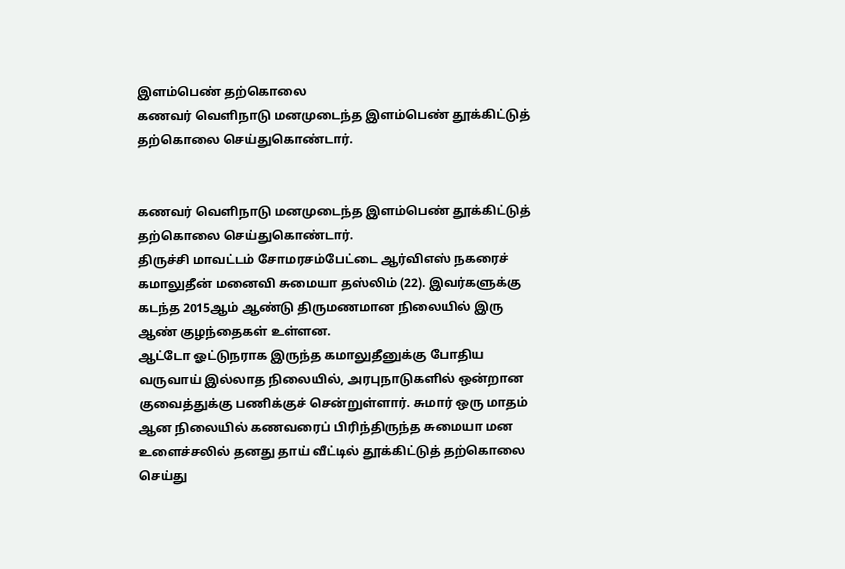இளம்பெண் தற்கொலை
கணவர் வெளிநாடு மனமுடைந்த இளம்பெண் தூக்கிட்டுத் தற்கொலை செய்துகொண்டார்.


கணவர் வெளிநாடு மனமுடைந்த இளம்பெண் தூக்கிட்டுத் தற்கொலை செய்துகொண்டார்.
திருச்சி மாவட்டம் சோமரசம்பேட்டை ஆர்விஎஸ் நகரைச் கமாலுதீன் மனைவி சுமையா தஸ்லிம் (22). இவர்களுக்கு கடந்த 2015ஆம் ஆண்டு திருமணமான நிலையில் இரு ஆண் குழந்தைகள் உள்ளன.
ஆட்டோ ஓட்டுநராக இருந்த கமாலுதீனுக்கு போதிய வருவாய் இல்லாத நிலையில், அரபுநாடுகளில் ஒன்றான குவைத்துக்கு பணிக்குச் சென்றுள்ளார். சுமார் ஒரு மாதம் ஆன நிலையில் கணவரைப் பிரிந்திருந்த சுமையா மன உளைச்சலில் தனது தாய் வீட்டில் தூக்கிட்டுத் தற்கொலை செய்து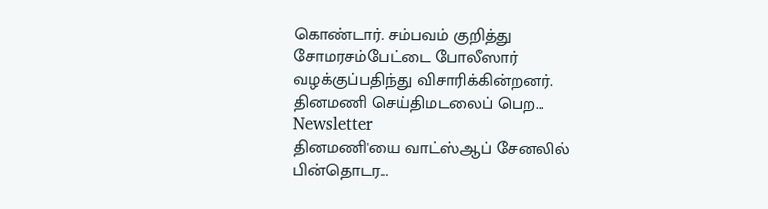கொண்டார். சம்பவம் குறித்து சோமரசம்பேட்டை போலீஸார் வழக்குப்பதிந்து விசாரிக்கின்றனர்.
தினமணி செய்திமடலைப் பெற... Newsletter
தினமணி'யை வாட்ஸ்ஆப் சேனலில் பின்தொடர...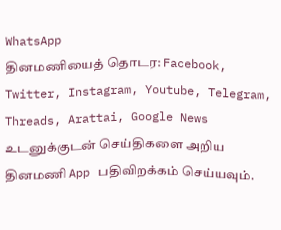WhatsApp
தினமணியைத் தொடர: Facebook, Twitter, Instagram, Youtube, Telegram, Threads, Arattai, Google News
உடனுக்குடன் செய்திகளை அறிய தினமணி App பதிவிறக்கம் செய்யவும்.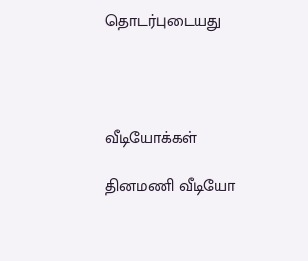தொடர்புடையது




வீடியோக்கள்

தினமணி வீடியோ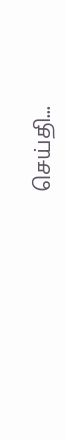செய்தி...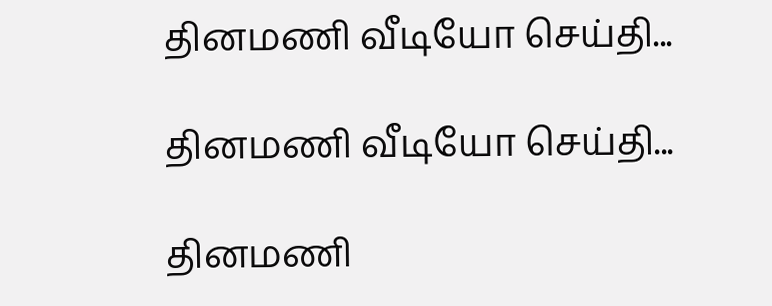தினமணி வீடியோ செய்தி...

தினமணி வீடியோ செய்தி...

தினமணி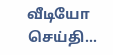வீடியோ செய்தி...